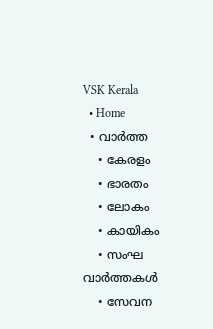VSK Kerala
  • Home
  • വാര്‍ത്ത
    • കേരളം
    • ഭാരതം
    • ലോകം
    • കായികം
    • സംഘ വാര്‍ത്തകള്‍
    • സേവന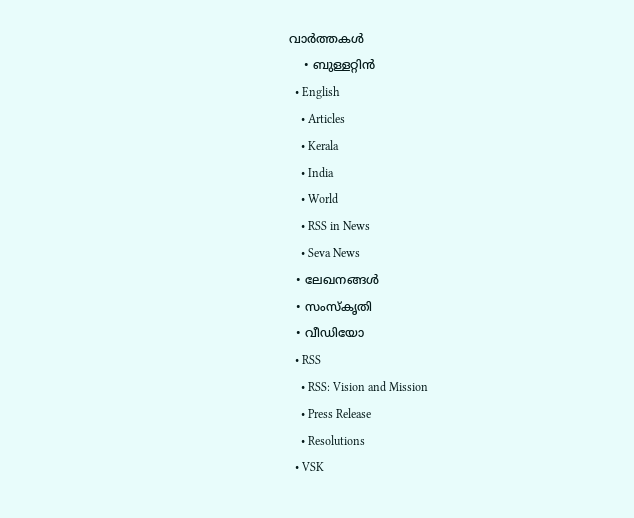വാര്‍ത്തകള്‍
    • ബുള്ളറ്റിൻ
  • English
    • Articles
    • Kerala
    • India
    • World
    • RSS in News
    • Seva News
  • ലേഖനങ്ങള്‍
  • സംസ്കൃതി
  • വീഡിയോ
  • RSS
    • RSS: Vision and Mission
    • Press Release
    • Resolutions
  • VSK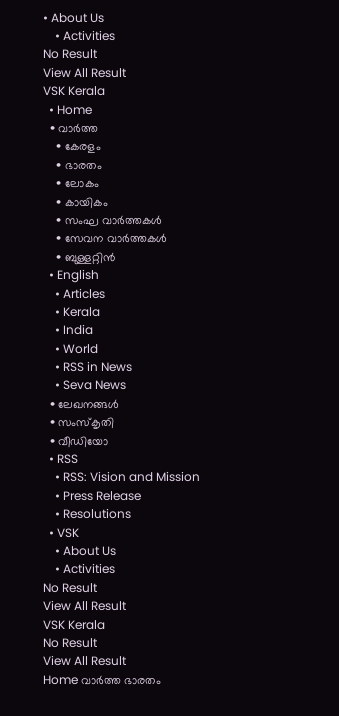• About Us
    • Activities
No Result
View All Result
VSK Kerala
  • Home
  • വാര്‍ത്ത
    • കേരളം
    • ഭാരതം
    • ലോകം
    • കായികം
    • സംഘ വാര്‍ത്തകള്‍
    • സേവന വാര്‍ത്തകള്‍
    • ബുള്ളറ്റിൻ
  • English
    • Articles
    • Kerala
    • India
    • World
    • RSS in News
    • Seva News
  • ലേഖനങ്ങള്‍
  • സംസ്കൃതി
  • വീഡിയോ
  • RSS
    • RSS: Vision and Mission
    • Press Release
    • Resolutions
  • VSK
    • About Us
    • Activities
No Result
View All Result
VSK Kerala
No Result
View All Result
Home വാര്‍ത്ത ഭാരതം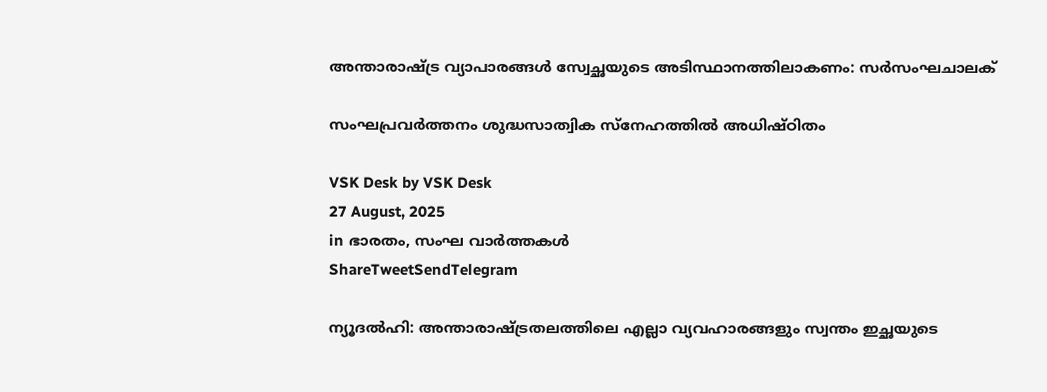അന്താരാഷ്ട്ര വ്യാപാരങ്ങൾ സ്വേച്ഛയുടെ അടിസ്ഥാനത്തിലാകണം: സര്‍സംഘചാലക്

സംഘപ്രവര്‍ത്തനം ശുദ്ധസാത്വിക സ്‌നേഹത്തില്‍ അധിഷ്ഠിതം

VSK Desk by VSK Desk
27 August, 2025
in ഭാരതം, സംഘ വാര്‍ത്തകള്‍
ShareTweetSendTelegram

ന്യൂദല്‍ഹി: അന്താരാഷ്ട്രതലത്തിലെ എല്ലാ വ്യവഹാരങ്ങളും സ്വന്തം ഇച്ഛയുടെ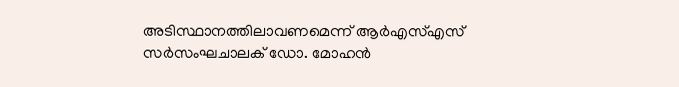അടിസ്ഥാനത്തിലാവണമെന്ന് ആര്‍എസ്എസ് സര്‍സംഘചാലക് ഡോ. മോഹന്‍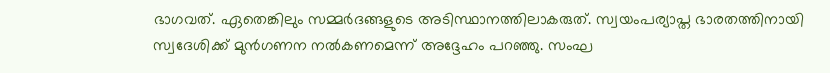ഭാഗവത്. ഏതെങ്കിലും സമ്മര്‍ദങ്ങളുടെ അടിസ്ഥാനത്തിലാകരുത്. സ്വയംപര്യാപ്ത ഭാരതത്തിനായി സ്വദേശിക്ക് മുന്‍ഗണന നല്‍കണമെന്ന് അദ്ദേഹം പറഞ്ഞു. സംഘ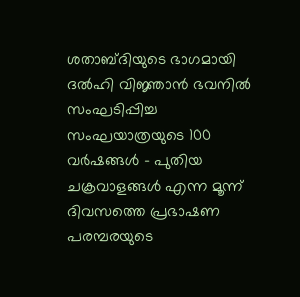ശതാബ്ദിയുടെ ഭാഗമായി ദല്‍ഹി വിജ്ഞാന്‍ ഭവനില്‍ സംഘടിപ്പിച്ച സംഘയാത്രയുടെ 100 വര്‍ഷങ്ങള്‍ – പുതിയ ചക്രവാളങ്ങള്‍ എന്ന മൂന്ന് ദിവസത്തെ പ്രഭാഷണ പരമ്പരയുടെ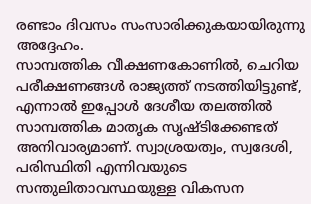രണ്ടാം ദിവസം സംസാരിക്കുകയായിരുന്നു അദ്ദേഹം.
സാമ്പത്തിക വീക്ഷണകോണില്‍, ചെറിയ പരീക്ഷണങ്ങള്‍ രാജ്യത്ത് നടത്തിയിട്ടുണ്ട്, എന്നാല്‍ ഇപ്പോള്‍ ദേശീയ തലത്തില്‍ സാമ്പത്തിക മാതൃക സൃഷ്ടിക്കേണ്ടത് അനിവാര്യമാണ്. സ്വാശ്രയത്വം, സ്വദേശി, പരിസ്ഥിതി എന്നിവയുടെ സന്തുലിതാവസ്ഥയുള്ള വികസന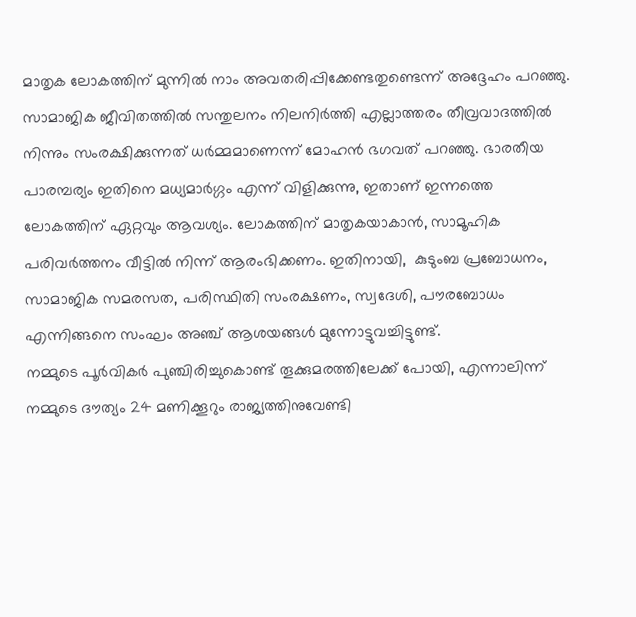മാതൃക ലോകത്തിന് മുന്നില്‍ നാം അവതരിപ്പിക്കേണ്ടതുണ്ടെന്ന് അദ്ദേഹം പറഞ്ഞു.
സാമാജിക ജീവിതത്തില്‍ സന്തുലനം നിലനിര്‍ത്തി എല്ലാത്തരം തീവ്രവാദത്തില്‍ നിന്നും സംരക്ഷിക്കുന്നത് ധര്‍മ്മമാണെന്ന് മോഹന്‍ ഭഗവത് പറഞ്ഞു. ഭാരതീയ പാരമ്പര്യം ഇതിനെ മധ്യമാര്‍ഗ്ഗം എന്ന് വിളിക്കുന്നു, ഇതാണ് ഇന്നത്തെ ലോകത്തിന് ഏറ്റവും ആവശ്യം. ലോകത്തിന് മാതൃകയാകാന്‍, സാമൂഹിക പരിവര്‍ത്തനം വീട്ടില്‍ നിന്ന് ആരംഭിക്കണം. ഇതിനായി,  കുടുംബ പ്രബോധനം, സാമാജിക സമരസത, പരിസ്ഥിതി സംരക്ഷണം, സ്വദേശി, പൗരബോധം എന്നിങ്ങനെ സംഘം അഞ്ച് ആശയങ്ങള്‍ മുന്നോട്ടുവച്ചിട്ടുണ്ട്.
നമ്മുടെ പൂര്‍വികര്‍ പുഞ്ചിരിച്ചുകൊണ്ട് തൂക്കുമരത്തിലേക്ക് പോയി, എന്നാലിന്ന് നമ്മുടെ ദൗത്യം 24 മണിക്കൂറും രാജ്യത്തിനുവേണ്ടി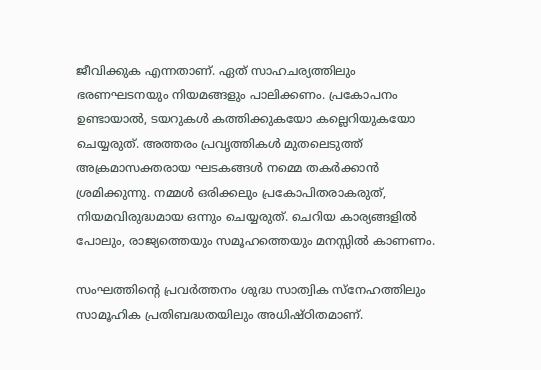ജീവിക്കുക എന്നതാണ്. ഏത് സാഹചര്യത്തിലും ഭരണഘടനയും നിയമങ്ങളും പാലിക്കണം. പ്രകോപനം ഉണ്ടായാല്‍, ടയറുകള്‍ കത്തിക്കുകയോ കല്ലെറിയുകയോ ചെയ്യരുത്. അത്തരം പ്രവൃത്തികള്‍ മുതലെടുത്ത് അക്രമാസക്തരായ ഘടകങ്ങള്‍ നമ്മെ തകര്‍ക്കാന്‍ ശ്രമിക്കുന്നു. നമ്മള്‍ ഒരിക്കലും പ്രകോപിതരാകരുത്, നിയമവിരുദ്ധമായ ഒന്നും ചെയ്യരുത്. ചെറിയ കാര്യങ്ങളില്‍ പോലും, രാജ്യത്തെയും സമൂഹത്തെയും മനസ്സില്‍ കാണണം.

സംഘത്തിന്റെ പ്രവര്‍ത്തനം ശുദ്ധ സാത്വിക സ്‌നേഹത്തിലും സാമൂഹിക പ്രതിബദ്ധതയിലും അധിഷ്ഠിതമാണ്.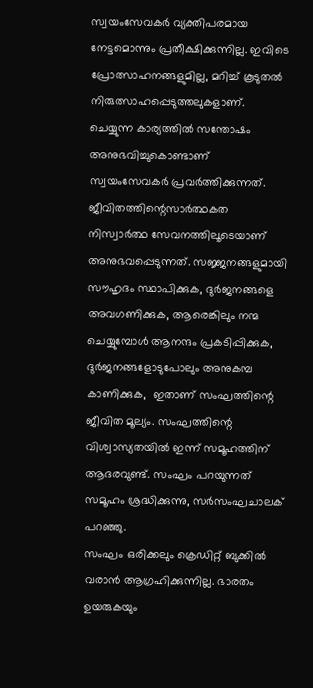സ്വയംസേവകര്‍ വ്യക്തിപരമായ നേട്ടമൊന്നും പ്രതീക്ഷിക്കുന്നില്ല. ഇവിടെ പ്രോത്സാഹനങ്ങളുമില്ല, മറിച്ച് കൂടുതല്‍ നിരുത്സാഹപ്പെടുത്തലുകളാണ്. ചെയ്യുന്ന കാര്യത്തില്‍ സന്തോഷം അനുഭവിച്ചുകൊണ്ടാണ് സ്വയംസേവകര്‍ പ്രവര്‍ത്തിക്കുന്നത്. ജീവിതത്തിന്റെസാര്‍ത്ഥകത നിസ്വാര്‍ത്ഥ സേവനത്തിലൂടെയാണ് അനുഭവപ്പെടുന്നത്. സജ്ജനങ്ങളുമായി സൗഹൃദം സ്ഥാപിക്കുക, ദുര്‍ജനങ്ങളെ അവഗണിക്കുക, ആരെങ്കിലും നന്മ ചെയ്യുമ്പോള്‍ ആനന്ദം പ്രകടിപ്പിക്കുക, ദുര്‍ജനങ്ങളോടുപോലും അനുകമ്പ കാണിക്കുക,  ഇതാണ് സംഘത്തിന്റെ ജീവിത മൂല്യം. സംഘത്തിന്റെ വിശ്വാസ്യതയില്‍ ഇന്ന് സമൂഹത്തിന് ആദരവുണ്ട്. സംഘം പറയുന്നത് സമൂഹം ശ്രദ്ധിക്കുന്നു, സര്‍സംഘചാലക് പറഞ്ഞു.
സംഘം ഒരിക്കലും ക്രെഡിറ്റ് ബുക്കില്‍ വരാന്‍ ആഗ്രഹിക്കുന്നില്ല. ഭാരതം ഉയരുകയും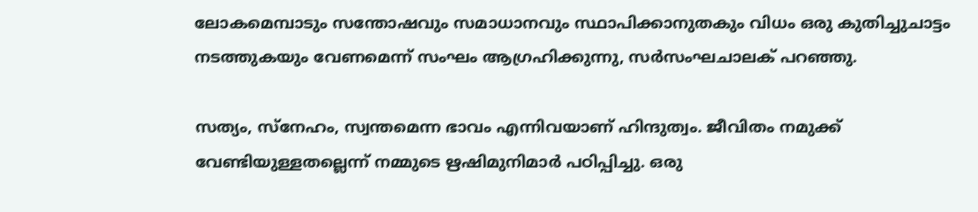ലോകമെമ്പാടും സന്തോഷവും സമാധാനവും സ്ഥാപിക്കാനുതകും വിധം ഒരു കുതിച്ചുചാട്ടം നടത്തുകയും വേണമെന്ന് സംഘം ആഗ്രഹിക്കുന്നു, സര്‍സംഘചാലക് പറഞ്ഞു.

സത്യം, സ്‌നേഹം, സ്വന്തമെന്ന ഭാവം എന്നിവയാണ് ഹിന്ദുത്വം. ജീവിതം നമുക്ക് വേണ്ടിയുള്ളതല്ലെന്ന് നമ്മുടെ ഋഷിമുനിമാര്‍ പഠിപ്പിച്ചു. ഒരു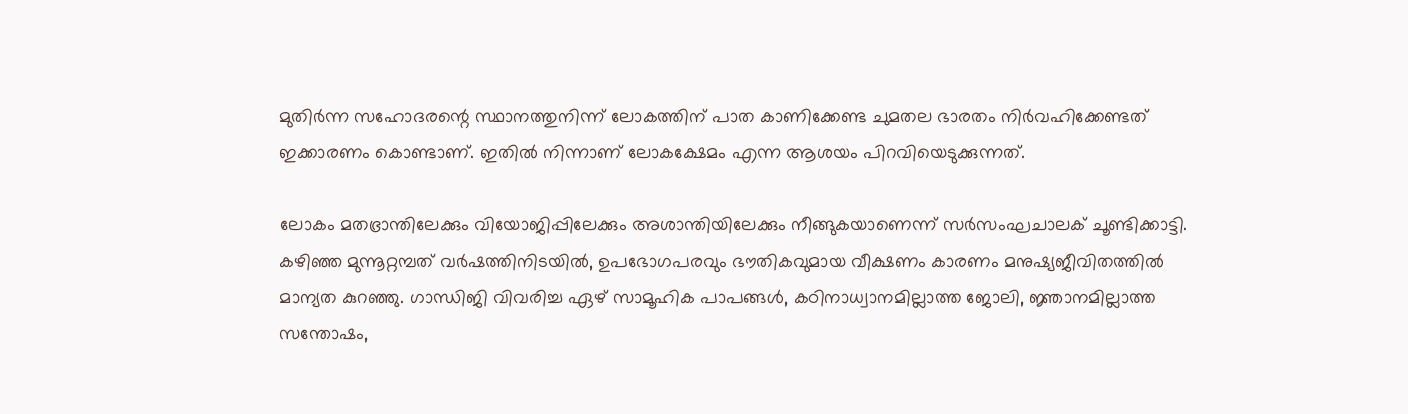മുതിര്‍ന്ന സഹോദരന്റെ സ്ഥാനത്തുനിന്ന് ലോകത്തിന് പാത കാണിക്കേണ്ട ചുമതല ഭാരതം നിര്‍വഹിക്കേണ്ടത് ഇക്കാരണം കൊണ്ടാണ്. ഇതില്‍ നിന്നാണ് ലോകക്ഷേമം എന്ന ആശയം പിറവിയെടുക്കുന്നത്.

ലോകം മതഭ്രാന്തിലേക്കും വിയോജിപ്പിലേക്കും അശാന്തിയിലേക്കും നീങ്ങുകയാണെന്ന് സര്‍സംഘചാലക് ചൂണ്ടിക്കാട്ടി. കഴിഞ്ഞ മുന്നൂറ്റമ്പത് വര്‍ഷത്തിനിടയില്‍, ഉപഭോഗപരവും ഭൗതികവുമായ വീക്ഷണം കാരണം മനുഷ്യജീവിതത്തില്‍ മാന്യത കുറഞ്ഞു. ഗാന്ധിജി വിവരിച്ച ഏഴ് സാമൂഹിക പാപങ്ങള്‍, കഠിനാധ്വാനമില്ലാത്ത ജോലി, ജ്ഞാനമില്ലാത്ത സന്തോഷം,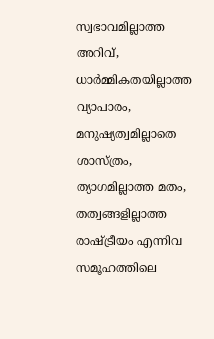സ്വഭാവമില്ലാത്ത അറിവ്, ധാര്‍മ്മികതയില്ലാത്ത വ്യാപാരം, മനുഷ്യത്വമില്ലാതെ ശാസ്ത്രം, ത്യാഗമില്ലാത്ത മതം, തത്വങ്ങളില്ലാത്ത രാഷ്ട്രീയം എന്നിവ സമൂഹത്തിലെ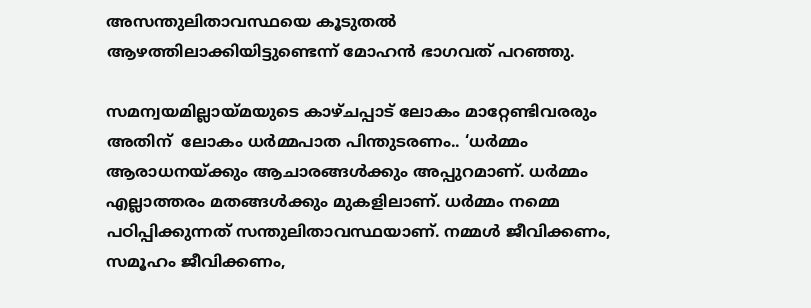അസന്തുലിതാവസ്ഥയെ കൂടുതല്‍ ആഴത്തിലാക്കിയിട്ടുണ്ടെന്ന് മോഹന്‍ ഭാഗവത് പറഞ്ഞു.

സമന്വയമില്ലായ്മയുടെ കാഴ്ചപ്പാട് ലോകം മാറ്റേണ്ടിവരരും അതിന്  ലോകം ധര്‍മ്മപാത പിന്തുടരണം.. ‘ധര്‍മ്മം ആരാധനയ്ക്കും ആചാരങ്ങള്‍ക്കും അപ്പുറമാണ്. ധര്‍മ്മം എല്ലാത്തരം മതങ്ങള്‍ക്കും മുകളിലാണ്. ധര്‍മ്മം നമ്മെ പഠിപ്പിക്കുന്നത് സന്തുലിതാവസ്ഥയാണ്. നമ്മള്‍ ജീവിക്കണം, സമൂഹം ജീവിക്കണം,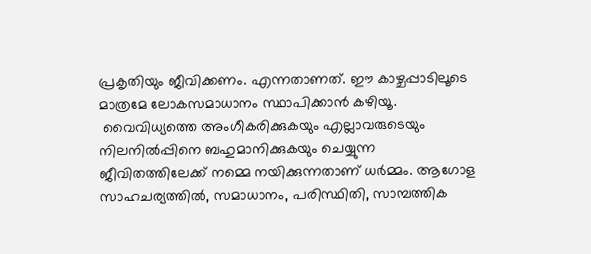പ്രകൃതിയും ജീവിക്കണം. എന്നതാണത്. ഈ കാഴ്ചപ്പാടിലൂടെ മാത്രമേ ലോകസമാധാനം സ്ഥാപിക്കാന്‍ കഴിയൂ.
 വൈവിധ്യത്തെ അംഗീകരിക്കുകയും എല്ലാവരുടെയും നിലനില്‍പ്പിനെ ബഹുമാനിക്കുകയും ചെയ്യുന്ന ജീവിതത്തിലേക്ക് നമ്മെ നയിക്കുന്നതാണ് ധര്‍മ്മം. ആഗോള സാഹചര്യത്തില്‍, സമാധാനം, പരിസ്ഥിതി, സാമ്പത്തിക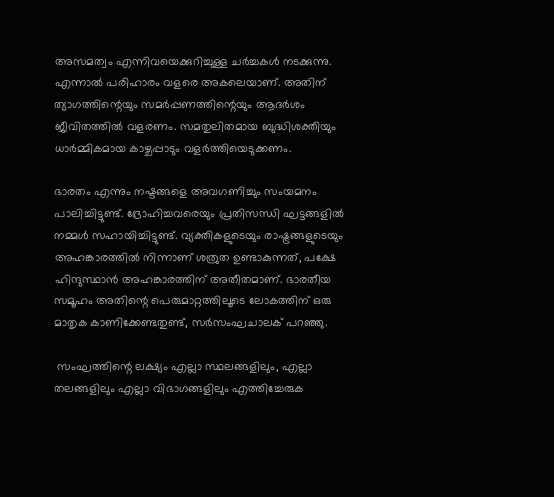അസമത്വം എന്നിവയെക്കുറിച്ചുള്ള ചര്‍ച്ചകള്‍ നടക്കുന്നു. എന്നാല്‍ പരിഹാരം വളരെ അകലെയാണ്. അതിന് ത്യാഗത്തിന്റെയും സമര്‍പ്പണത്തിന്റെയും ആദര്‍ശം ജീവിതത്തില്‍ വളരണം. സമതുലിതമായ ബുദ്ധിശക്തിയും ധാര്‍മ്മികമായ കാഴ്ചപ്പാടും വളര്‍ത്തിയെടുക്കണം.

ഭാരതം എന്നും നഷ്ടങ്ങളെ അവഗണിച്ചും സംയമനം പാലിച്ചിട്ടുണ്ട്. ദ്രോഹിച്ചവരെയും പ്രതിസന്ധി ഘട്ടങ്ങളില്‍ നമ്മള്‍ സഹായിച്ചിട്ടുണ്ട്. വ്യക്തികളുടെയും രാഷ്ട്രങ്ങളുടെയും അഹങ്കാരത്തില്‍ നിന്നാണ് ശത്രുത ഉണ്ടാകുന്നത്, പക്ഷേ ഹിന്ദുസ്ഥാന്‍ അഹങ്കാരത്തിന് അതീതമാണ്. ഭാരതീയ സമൂഹം അതിന്റെ പെരുമാറ്റത്തിലൂടെ ലോകത്തിന് ഒരു മാതൃക കാണിക്കേണ്ടതുണ്ട്, സര്‍സംഘചാലക് പറഞ്ഞു.

 സംഘത്തിന്റെ ലക്ഷ്യം എല്ലാ സ്ഥലങ്ങളിലും, എല്ലാ തലങ്ങളിലും എല്ലാ വിഭാഗങ്ങളിലും എത്തിച്ചേരുക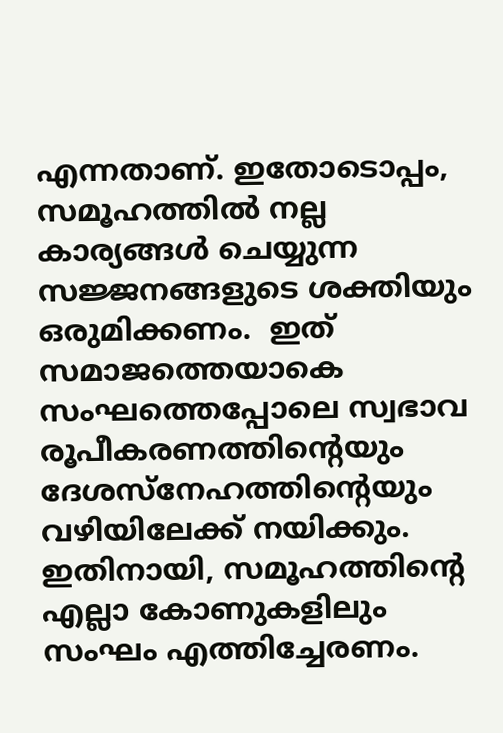എന്നതാണ്. ഇതോടൊപ്പം, സമൂഹത്തില്‍ നല്ല കാര്യങ്ങള്‍ ചെയ്യുന്ന സജ്ജനങ്ങളുടെ ശക്തിയും ഒരുമിക്കണം.  ഇത് സമാജത്തെയാകെ സംഘത്തെപ്പോലെ സ്വഭാവ രൂപീകരണത്തിന്റെയും ദേശസ്നേഹത്തിന്റെയും വഴിയിലേക്ക് നയിക്കും. ഇതിനായി, സമൂഹത്തിന്റെ എല്ലാ കോണുകളിലും സംഘം എത്തിച്ചേരണം.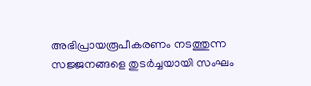അഭിപ്രായരൂപീകരണം നടത്തുന്ന സജ്ജനങ്ങളെ തുടര്‍ച്ചയായി സംഘം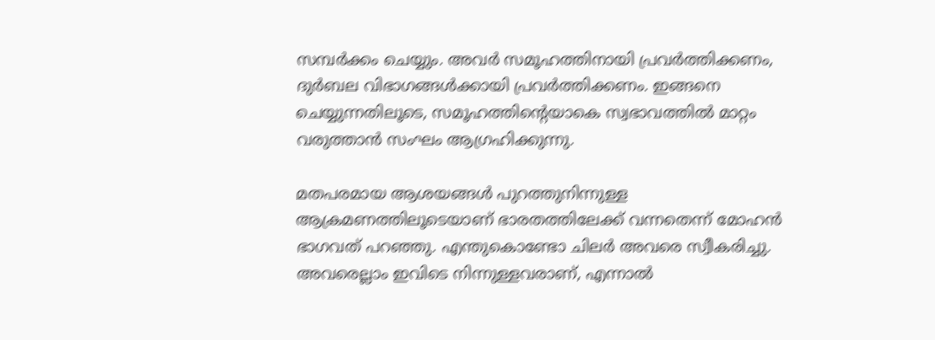സമ്പര്‍ക്കം ചെയ്യും. അവര്‍ സമൂഹത്തിനായി പ്രവര്‍ത്തിക്കണം,  ദുര്‍ബല വിഭാഗങ്ങള്‍ക്കായി പ്രവര്‍ത്തിക്കണം. ഇങ്ങനെ ചെയ്യുന്നതിലൂടെ, സമൂഹത്തിന്റെയാകെ സ്വഭാവത്തില്‍ മാറ്റം വരുത്താന്‍ സംഘം ആഗ്രഹിക്കുന്നു.

മതപരമായ ആശയങ്ങള്‍ പുറത്തുനിന്നുള്ള ആക്രമണത്തിലൂടെയാണ് ഭാരതത്തിലേക്ക് വന്നതെന്ന് മോഹന്‍ ഭാഗവത് പറഞ്ഞു. എന്തുകൊണ്ടോ ചിലര്‍ അവരെ സ്വീകരിച്ചു. അവരെല്ലാം ഇവിടെ നിന്നുള്ളവരാണ്, എന്നാല്‍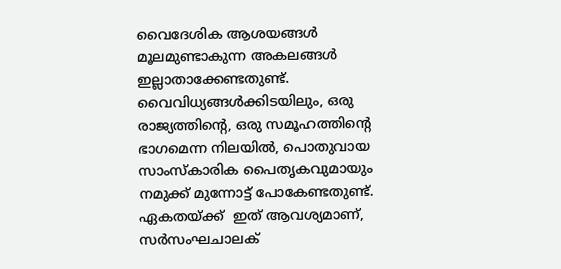വൈദേശിക ആശയങ്ങള്‍ മൂലമുണ്ടാകുന്ന അകലങ്ങള്‍ ഇല്ലാതാക്കേണ്ടതുണ്ട്. വൈവിധ്യങ്ങള്‍ക്കിടയിലും, ഒരു രാജ്യത്തിന്റെ, ഒരു സമൂഹത്തിന്റെ ഭാഗമെന്ന നിലയില്‍, പൊതുവായ സാംസ്‌കാരിക പൈതൃകവുമായും നമുക്ക് മുന്നോട്ട് പോകേണ്ടതുണ്ട്. ഏകതയ്ക്ക്  ഇത് ആവശ്യമാണ്, സര്‍സംഘചാലക്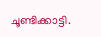ചൂണ്ടിക്കാട്ടി.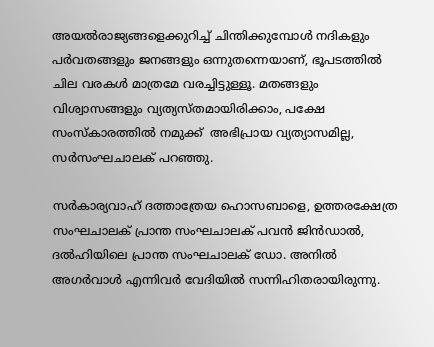അയല്‍രാജ്യങ്ങളെക്കുറിച്ച് ചിന്തിക്കുമ്പോള്‍ നദികളും പര്‍വതങ്ങളും ജനങ്ങളും ഒന്നുതന്നെയാണ്, ഭൂപടത്തില്‍ ചില വരകള്‍ മാത്രമേ വരച്ചിട്ടുള്ളൂ. മതങ്ങളും വിശ്വാസങ്ങളും വ്യത്യസ്തമായിരിക്കാം, പക്ഷേ സംസ്‌കാരത്തില്‍ നമുക്ക്  അഭിപ്രായ വ്യത്യാസമില്ല, സര്‍സംഘചാലക് പറഞ്ഞു.

സര്‍കാര്യവാഹ് ദത്താത്രേയ ഹൊസബാളെ, ഉത്തരക്ഷേത്ര സംഘചാലക് പ്രാന്ത സംഘചാലക് പവന്‍ ജിന്‍ഡാല്‍, ദല്‍ഹിയിലെ പ്രാന്ത സംഘചാലക് ഡോ. അനില്‍ അഗര്‍വാള്‍ എന്നിവര്‍ വേദിയില്‍ സന്നിഹിതരായിരുന്നു.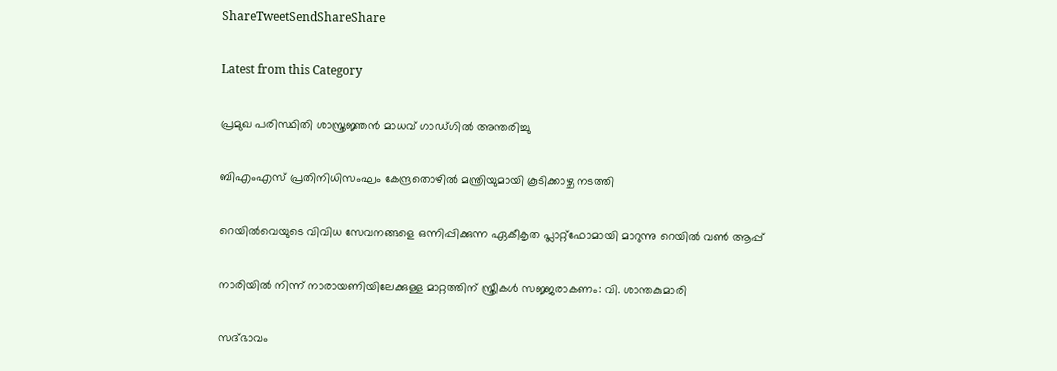ShareTweetSendShareShare

Latest from this Category

പ്രമുഖ പരിസ്ഥിതി ശാസ്ത്രജ്ഞൻ മാധവ് ഗാഡ്ഗിൽ അന്തരിച്ചു

ബിഎംഎസ് പ്രതിനിധിസംഘം കേന്ദ്രതൊഴില്‍ മന്ത്രിയുമായി കൂടിക്കാഴ്ച നടത്തി

റെയില്‍വെയുടെ വിവിധ സേവനങ്ങളെ ഒന്നിപ്പിക്കുന്ന ഏകീകൃത പ്ലാറ്റ്ഫോമായി മാറുന്നു റെയില്‍ വണ്‍ ആപ്പ്

നാരിയിൽ നിന്ന് നാരായണിയിലേക്കുള്ള മാറ്റത്തിന് സ്ത്രീകൾ സജ്ജരാകണം: വി. ശാന്തകുമാരി

സദ്ഭാവം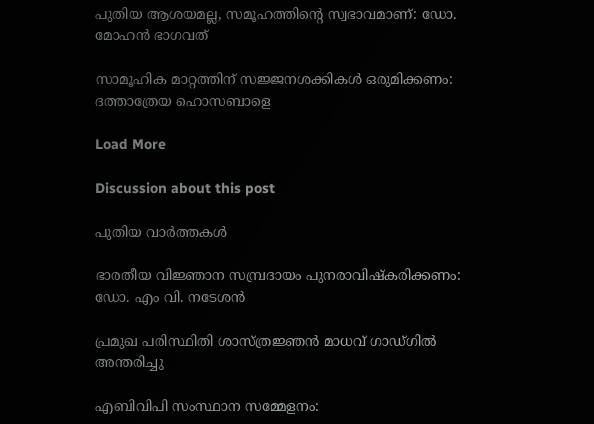പുതിയ ആശയമല്ല, സമൂഹത്തിന്റെ സ്വഭാവമാണ്: ഡോ. മോഹന്‍ ഭാഗവത്

സാമൂഹിക മാറ്റത്തിന് സജ്ജനശക്കികള്‍ ഒരുമിക്കണം: ദത്താത്രേയ ഹൊസബാളെ

Load More

Discussion about this post

പുതിയ വാര്‍ത്തകള്‍

ഭാരതീയ വിജ്ഞാന സമ്പ്രദായം പുനരാവിഷ്കരിക്കണം: ഡോ. എം വി. നടേശൻ

പ്രമുഖ പരിസ്ഥിതി ശാസ്ത്രജ്ഞൻ മാധവ് ഗാഡ്ഗിൽ അന്തരിച്ചു

എബിവിപി സംസ്ഥാന സമ്മേളനം: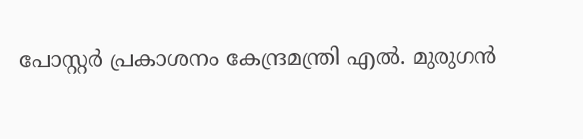പോസ്റ്റര്‍ പ്രകാശനം കേന്ദ്രമന്ത്രി എല്‍. മുരുഗന്‍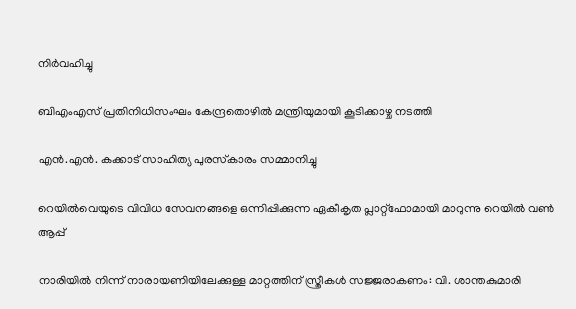നിര്‍വഹിച്ചു

ബിഎംഎസ് പ്രതിനിധിസംഘം കേന്ദ്രതൊഴില്‍ മന്ത്രിയുമായി കൂടിക്കാഴ്ച നടത്തി

എന്‍.എന്‍. കക്കാട് സാഹിത്യ പുരസ്‌കാരം സമ്മാനിച്ചു

റെയില്‍വെയുടെ വിവിധ സേവനങ്ങളെ ഒന്നിപ്പിക്കുന്ന ഏകീകൃത പ്ലാറ്റ്ഫോമായി മാറുന്നു റെയില്‍ വണ്‍ ആപ്പ്

നാരിയിൽ നിന്ന് നാരായണിയിലേക്കുള്ള മാറ്റത്തിന് സ്ത്രീകൾ സജ്ജരാകണം: വി. ശാന്തകുമാരി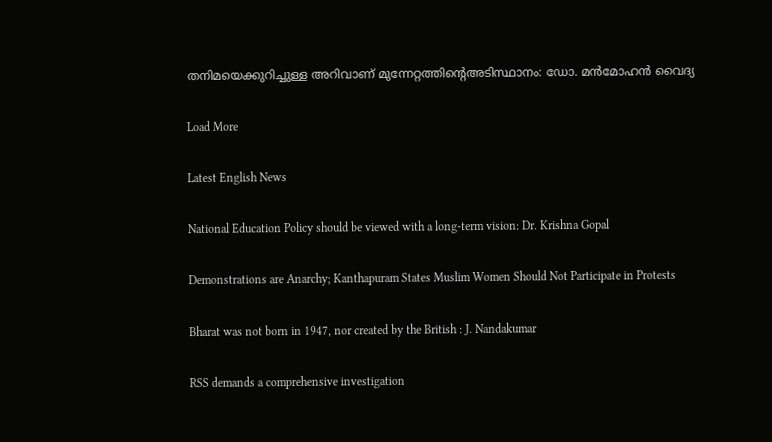തനിമയെക്കുറിച്ചുള്ള അറിവാണ് മുന്നേറ്റത്തിന്റെഅടിസ്ഥാനം: ഡോ. മന്‍മോഹന്‍ വൈദ്യ

Load More

Latest English News

National Education Policy should be viewed with a long-term vision: Dr. Krishna Gopal

Demonstrations are Anarchy; Kanthapuram States Muslim Women Should Not Participate in Protests

Bharat was not born in 1947, nor created by the British : J. Nandakumar

RSS demands a comprehensive investigation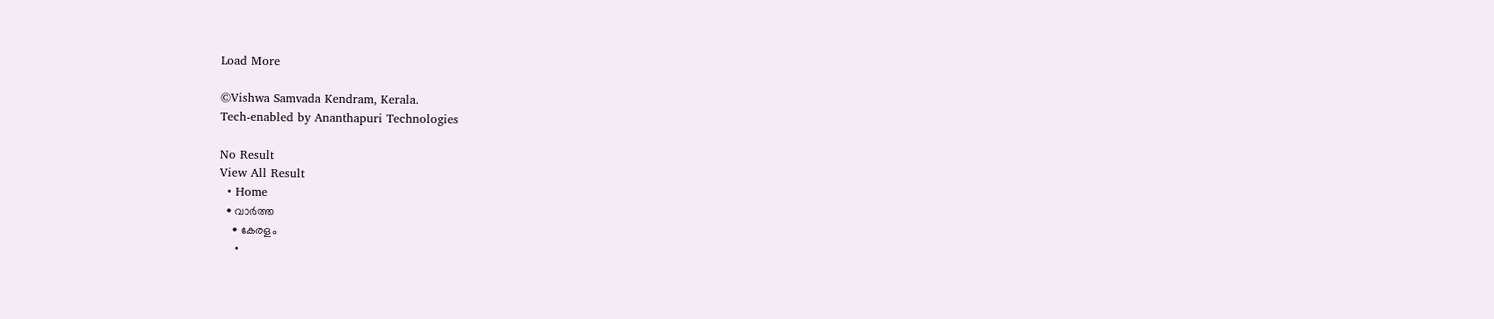Load More

©Vishwa Samvada Kendram, Kerala.
Tech-enabled by Ananthapuri Technologies

No Result
View All Result
  • Home
  • വാര്‍ത്ത
    • കേരളം
    •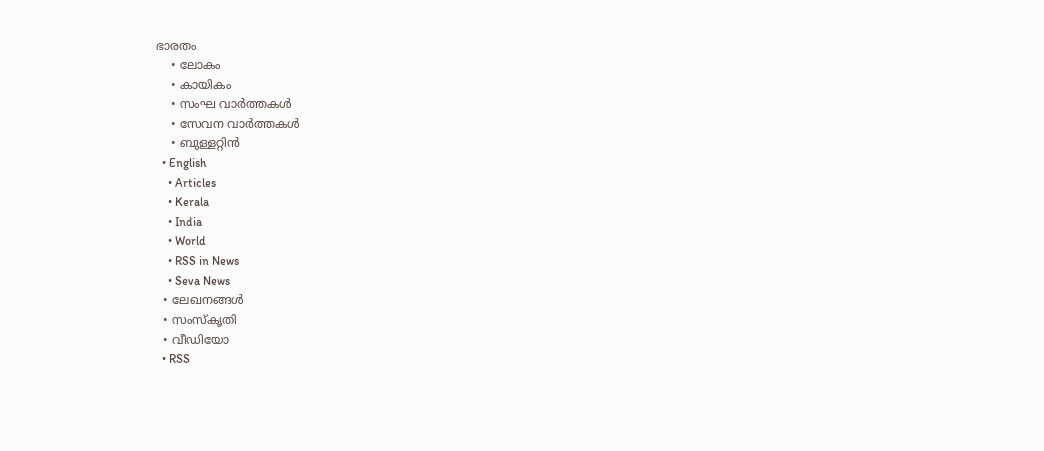ഭാരതം
    • ലോകം
    • കായികം
    • സംഘ വാര്‍ത്തകള്‍
    • സേവന വാര്‍ത്തകള്‍
    • ബുള്ളറ്റിൻ
  • English
    • Articles
    • Kerala
    • India
    • World
    • RSS in News
    • Seva News
  • ലേഖനങ്ങള്‍
  • സംസ്കൃതി
  • വീഡിയോ
  • RSS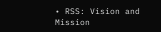• RSS: Vision and Mission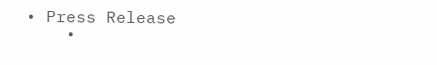• Press Release
    •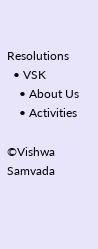Resolutions
  • VSK
    • About Us
    • Activities

©Vishwa Samvada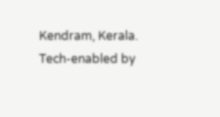Kendram, Kerala.
Tech-enabled by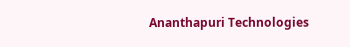Ananthapuri Technologies